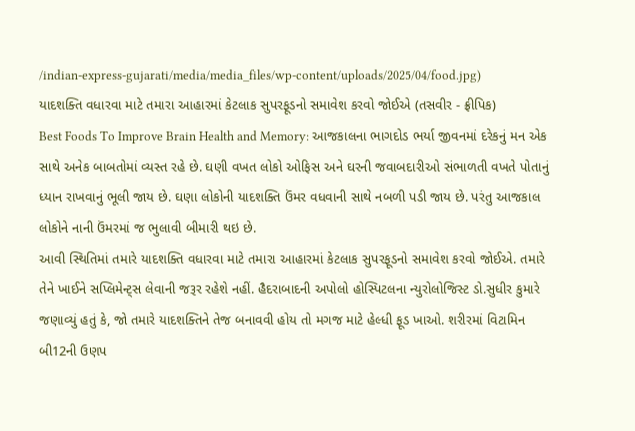/indian-express-gujarati/media/media_files/wp-content/uploads/2025/04/food.jpg)
યાદશક્તિ વધારવા માટે તમારા આહારમાં કેટલાક સુપરફૂડનો સમાવેશ કરવો જોઈએ (તસવીર - ફ્રીપિક)
Best Foods To Improve Brain Health and Memory: આજકાલના ભાગદોડ ભર્યા જીવનમાં દરેકનું મન એક સાથે અનેક બાબતોમાં વ્યસ્ત રહે છે. ઘણી વખત લોકો ઓફિસ અને ઘરની જવાબદારીઓ સંભાળતી વખતે પોતાનું ધ્યાન રાખવાનું ભૂલી જાય છે. ઘણા લોકોની યાદશક્તિ ઉંમર વધવાની સાથે નબળી પડી જાય છે. પરંતુ આજકાલ લોકોને નાની ઉંમરમાં જ ભુલાવી બીમારી થઇ છે.
આવી સ્થિતિમાં તમારે યાદશક્તિ વધારવા માટે તમારા આહારમાં કેટલાક સુપરફૂડનો સમાવેશ કરવો જોઈએ. તમારે તેને ખાઈને સપ્લિમેન્ટ્સ લેવાની જરૂર રહેશે નહીં. હૈદરાબાદની અપોલો હોસ્પિટલના ન્યુરોલોજિસ્ટ ડો.સુધીર કુમારે જણાવ્યું હતું કે, જો તમારે યાદશક્તિને તેજ બનાવવી હોય તો મગજ માટે હેલ્ધી ફૂડ ખાઓ. શરીરમાં વિટામિન બી12ની ઉણપ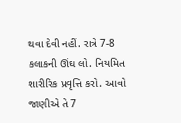થવા દેવી નહીં. રાત્રે 7-8 કલાકની ઊંઘ લો. નિયમિત શારીરિક પ્રવૃત્તિ કરો. આવો જાણીએ તે 7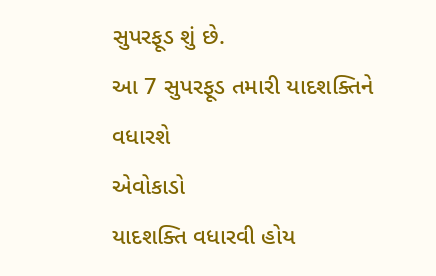સુપરફૂડ શું છે.
આ 7 સુપરફૂડ તમારી યાદશક્તિને વધારશે
એવોકાડો
યાદશક્તિ વધારવી હોય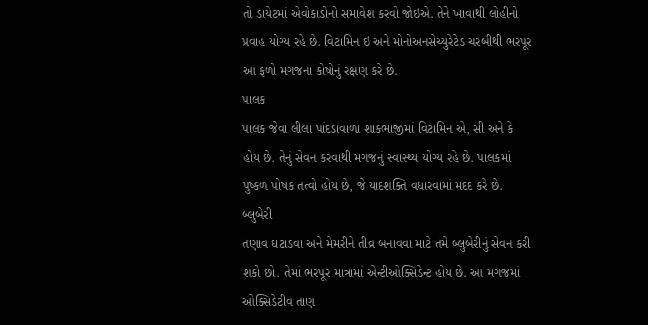તો ડાયેટમાં એવોકાડોનો સમાવેશ કરવો જોઇએ. તેને ખાવાથી લોહીનો પ્રવાહ યોગ્ય રહે છે. વિટામિન ઇ અને મોનોઅનસેચ્યુરેટેડ ચરબીથી ભરપૂર આ ફળો મગજના કોષોનું રક્ષણ કરે છે.
પાલક
પાલક જેવા લીલા પાંદડાવાળા શાકભાજીમાં વિટામિન એ, સી અને કે હોય છે. તેનું સેવન કરવાથી મગજનું સ્વાસ્થ્ય યોગ્ય રહે છે. પાલકમાં પુષ્કળ પોષક તત્વો હોય છે, જે યાદશક્તિ વધારવામાં મદદ કરે છે.
બ્લુબેરી
તણાવ ઘટાડવા અને મેમરીને તીવ્ર બનાવવા માટે તમે બ્લુબેરીનું સેવન કરી શકો છો. તેમાં ભરપૂર માત્રામાં એન્ટીઓક્સિડેન્ટ હોય છે. આ મગજમાં ઓક્સિડેટીવ તાણ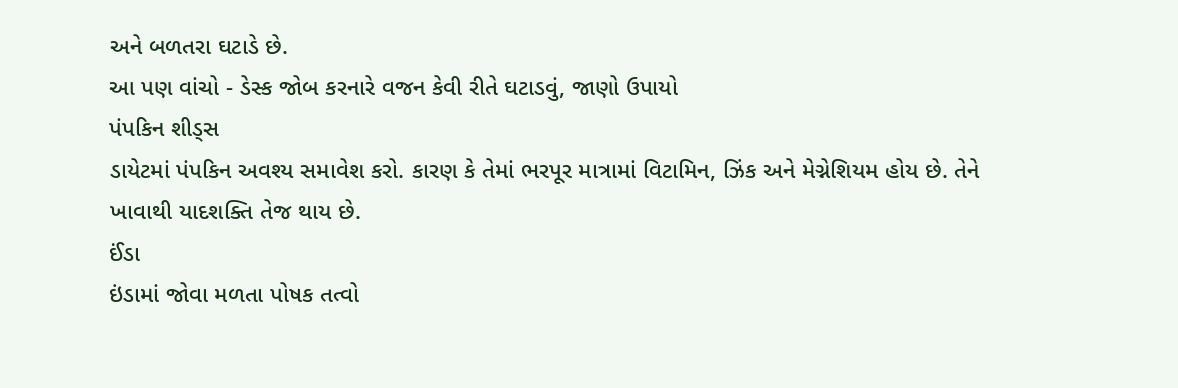અને બળતરા ઘટાડે છે.
આ પણ વાંચો - ડેસ્ક જોબ કરનારે વજન કેવી રીતે ઘટાડવું, જાણો ઉપાયો
પંપકિન શીડ્સ
ડાયેટમાં પંપકિન અવશ્ય સમાવેશ કરો. કારણ કે તેમાં ભરપૂર માત્રામાં વિટામિન, ઝિંક અને મેગ્નેશિયમ હોય છે. તેને ખાવાથી યાદશક્તિ તેજ થાય છે.
ઈંડા
ઇંડામાં જોવા મળતા પોષક તત્વો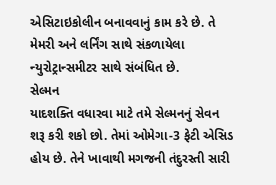એસિટાઇકોલીન બનાવવાનું કામ કરે છે. તે મેમરી અને લર્નિંગ સાથે સંકળાયેલા ન્યુરોટ્રાન્સમીટર સાથે સંબંધિત છે.
સેલ્મન
યાદશક્તિ વધારવા માટે તમે સેલ્મનનું સેવન શરૂ કરી શકો છો. તેમાં ઓમેગા-3 ફેટી એસિડ હોય છે. તેને ખાવાથી મગજની તંદુરસ્તી સારી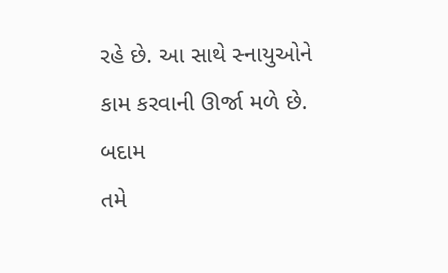રહે છે. આ સાથે સ્નાયુઓને કામ કરવાની ઊર્જા મળે છે.
બદામ
તમે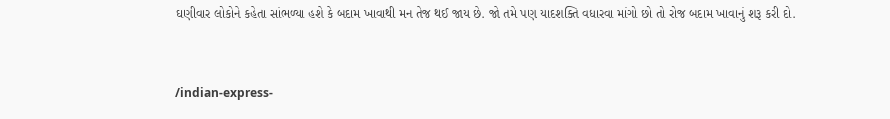ઘણીવાર લોકોને કહેતા સાંભળ્યા હશે કે બદામ ખાવાથી મન તેજ થઈ જાય છે. જો તમે પણ યાદશક્તિ વધારવા માંગો છો તો રોજ બદામ ખાવાનું શરૂ કરી દો.


/indian-express-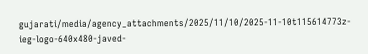gujarati/media/agency_attachments/2025/11/10/2025-11-10t115614773z-ieg-logo-640x480-javed-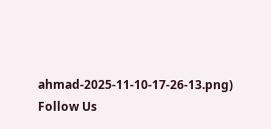ahmad-2025-11-10-17-26-13.png)
Follow Us